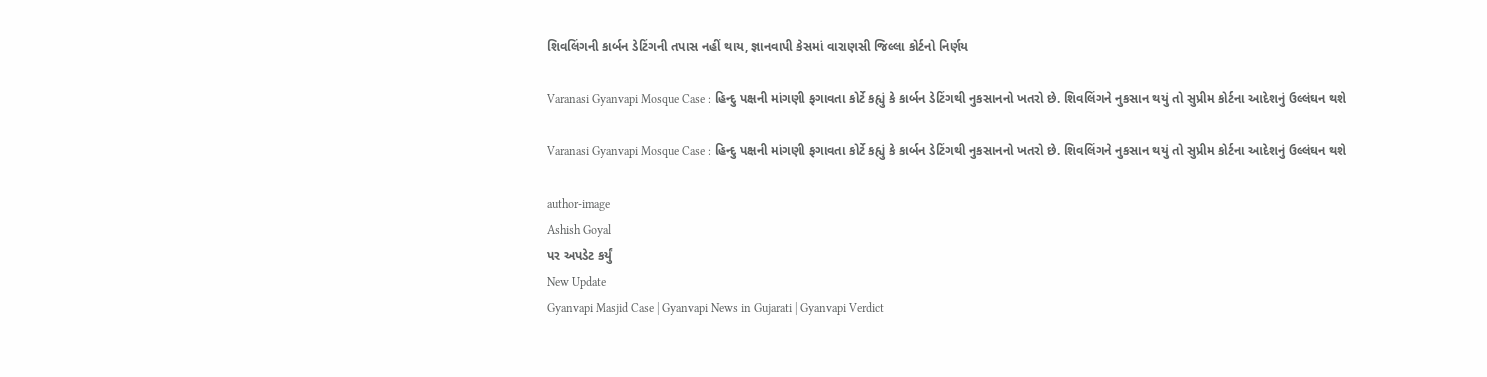શિવલિંગની કાર્બન ડેટિંગની તપાસ નહીં થાય, જ્ઞાનવાપી કેસમાં વારાણસી જિલ્લા કોર્ટનો નિર્ણય

Varanasi Gyanvapi Mosque Case : હિન્દુ પક્ષની માંગણી ફગાવતા કોર્ટે કહ્યું કે કાર્બન ડેટિંગથી નુકસાનનો ખતરો છે. શિવલિંગને નુકસાન થયું તો સુપ્રીમ કોર્ટના આદેશનું ઉલ્લંઘન થશે

Varanasi Gyanvapi Mosque Case : હિન્દુ પક્ષની માંગણી ફગાવતા કોર્ટે કહ્યું કે કાર્બન ડેટિંગથી નુકસાનનો ખતરો છે. શિવલિંગને નુકસાન થયું તો સુપ્રીમ કોર્ટના આદેશનું ઉલ્લંઘન થશે

author-image
Ashish Goyal
પર અપડેટ કર્યું
New Update
Gyanvapi Masjid Case | Gyanvapi News in Gujarati | Gyanvapi Verdict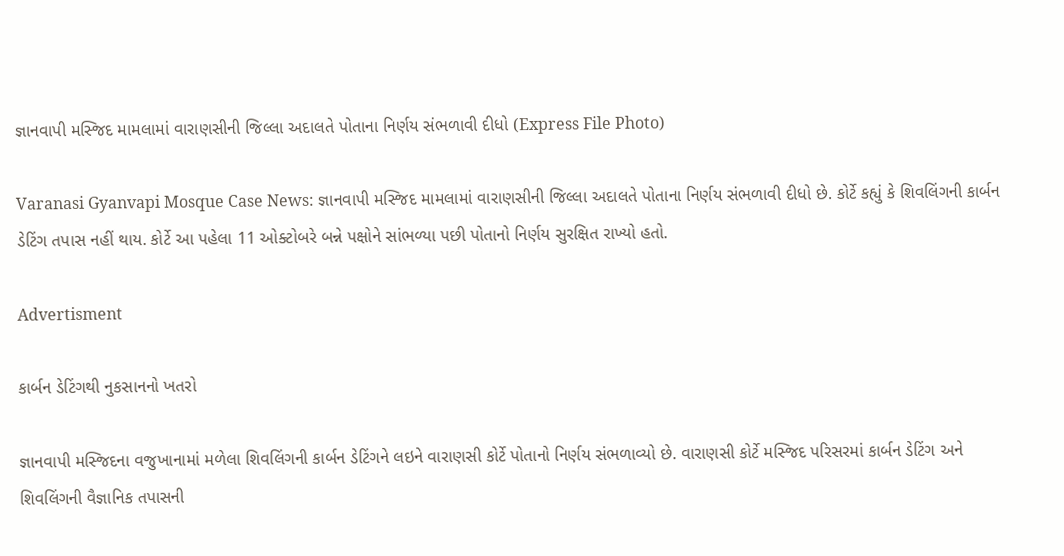જ્ઞાનવાપી મસ્જિદ મામલામાં વારાણસીની જિલ્લા અદાલતે પોતાના નિર્ણય સંભળાવી દીધો (Express File Photo)

Varanasi Gyanvapi Mosque Case News: જ્ઞાનવાપી મસ્જિદ મામલામાં વારાણસીની જિલ્લા અદાલતે પોતાના નિર્ણય સંભળાવી દીધો છે. કોર્ટે કહ્યું કે શિવલિંગની કાર્બન ડેટિંગ તપાસ નહીં થાય. કોર્ટે આ પહેલા 11 ઓક્ટોબરે બન્ને પક્ષોને સાંભળ્યા પછી પોતાનો નિર્ણય સુરક્ષિત રાખ્યો હતો.

Advertisment

કાર્બન ડેટિંગથી નુકસાનનો ખતરો

જ્ઞાનવાપી મસ્જિદના વજુખાનામાં મળેલા શિવલિંગની કાર્બન ડેટિંગને લઇને વારાણસી કોર્ટે પોતાનો નિર્ણય સંભળાવ્યો છે. વારાણસી કોર્ટે મસ્જિદ પરિસરમાં કાર્બન ડેટિંગ અને શિવલિંગની વૈજ્ઞાનિક તપાસની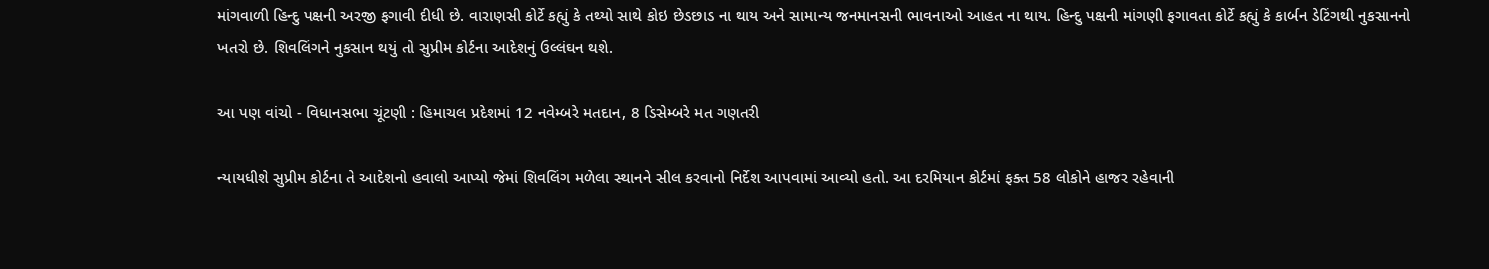માંગવાળી હિન્દુ પક્ષની અરજી ફગાવી દીધી છે. વારાણસી કોર્ટે કહ્યું કે તથ્યો સાથે કોઇ છેડછાડ ના થાય અને સામાન્ય જનમાનસની ભાવનાઓ આહત ના થાય. હિન્દુ પક્ષની માંગણી ફગાવતા કોર્ટે કહ્યું કે કાર્બન ડેટિંગથી નુકસાનનો ખતરો છે. શિવલિંગને નુકસાન થયું તો સુપ્રીમ કોર્ટના આદેશનું ઉલ્લંઘન થશે.

આ પણ વાંચો - વિધાનસભા ચૂંટણી : હિમાચલ પ્રદેશમાં 12 નવેમ્બરે મતદાન, 8 ડિસેમ્બરે મત ગણતરી

ન્યાયધીશે સુપ્રીમ કોર્ટના તે આદેશનો હવાલો આપ્યો જેમાં શિવલિંગ મળેલા સ્થાનને સીલ કરવાનો નિર્દેશ આપવામાં આવ્યો હતો. આ દરમિયાન કોર્ટમાં ફક્ત 58 લોકોને હાજર રહેવાની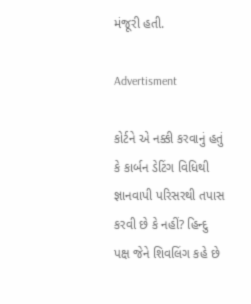મંજૂરી હતી.

Advertisment

કોર્ટને એ નક્કી કરવાનું હતું કે કાર્બન ડેટિંગ વિધિથી જ્ઞાનવાપી પરિસરથી તપાસ કરવી છે કે નહીં? હિન્દુ પક્ષ જેને શિવલિંગ કહે છે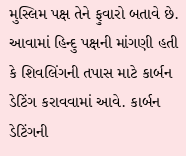મુસ્લિમ પક્ષ તેને ફુવારો બતાવે છે. આવામાં હિન્દુ પક્ષની માંગણી હતી કે શિવલિંગની તપાસ માટે કાર્બન ડેટિંગ કરાવવામાં આવે. કાર્બન ડેટિંગની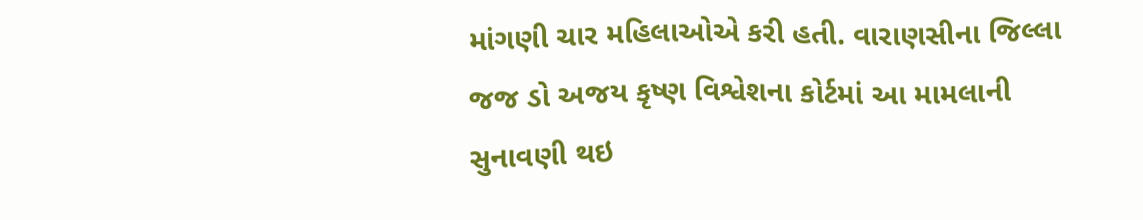માંગણી ચાર મહિલાઓએ કરી હતી. વારાણસીના જિલ્લા જજ ડો અજય કૃષ્ણ વિશ્વેશના કોર્ટમાં આ મામલાની સુનાવણી થઇ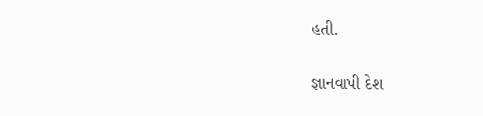હતી.

જ્ઞાનવાપી દેશ